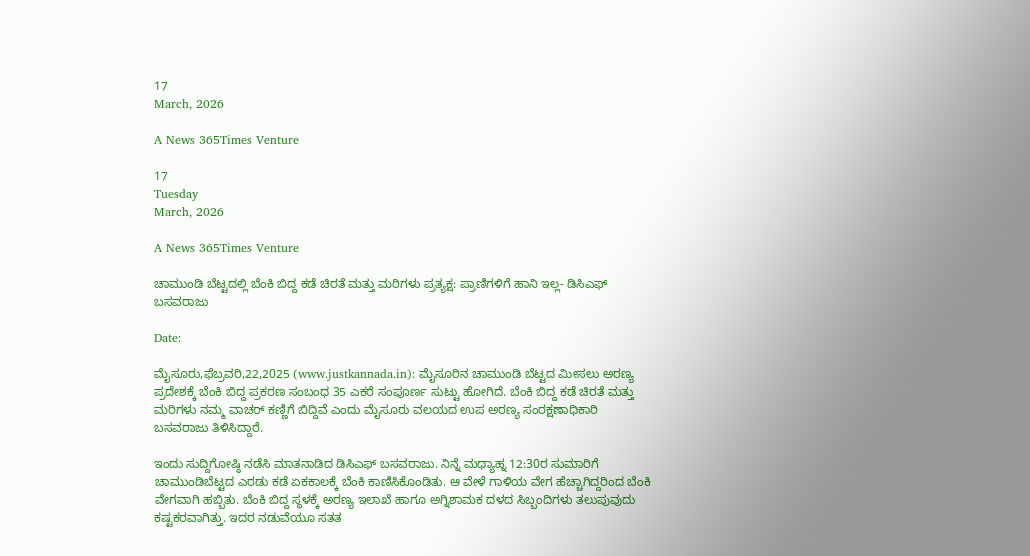17
March, 2026

A News 365Times Venture

17
Tuesday
March, 2026

A News 365Times Venture

ಚಾಮುಂಡಿ ಬೆಟ್ಟದಲ್ಲಿ ಬೆಂಕಿ ಬಿದ್ದ ಕಡೆ ಚಿರತೆ ಮತ್ತು ಮರಿಗಳು ಪ್ರತ್ಯಕ್ಷ: ಪ್ರಾಣಿಗಳಿಗೆ ಹಾನಿ ಇಲ್ಲ- ಡಿಸಿಎಫ್ ಬಸವರಾಜು

Date:

ಮೈಸೂರು,ಫೆಬ್ರವರಿ,22,2025 (www.justkannada.in): ಮೈಸೂರಿನ ಚಾಮುಂಡಿ ಬೆಟ್ಟದ ಮೀಸಲು ಅರಣ್ಯ ಪ್ರದೇಶಕ್ಕೆ ಬೆಂಕಿ ಬಿದ್ದ ಪ್ರಕರಣ ಸಂಬಂಧ 35 ಎಕರೆ ಸಂಪೂರ್ಣ ಸುಟ್ಟು ಹೋಗಿದೆ. ಬೆಂಕಿ ಬಿದ್ದ ಕಡೆ ಚಿರತೆ ಮತ್ತು ಮರಿಗಳು ನಮ್ಮ ವಾಚರ್ ಕಣ್ಣಿಗೆ ಬಿದ್ದಿವೆ ಎಂದು ಮೈಸೂರು ವಲಯದ ಉಪ ಅರಣ್ಯ ಸಂರಕ್ಷಣಾಧಿಕಾರಿ ಬಸವರಾಜು ತಿಳಿಸಿದ್ದಾರೆ.

ಇಂದು ಸುದ್ದಿಗೋಷ್ಠಿ ನಡೆಸಿ ಮಾತನಾಡಿದ ಡಿಸಿಎಫ್ ಬಸವರಾಜು. ನಿನ್ನೆ ಮಧ್ಯಾಹ್ನ 12:30ರ ಸುಮಾರಿಗೆ ಚಾಮುಂಡಿಬೆಟ್ಟದ ಎರಡು ಕಡೆ ಏಕಕಾಲಕ್ಕೆ ಬೆಂಕಿ ಕಾಣಿಸಿಕೊಂಡಿತು. ಆ ವೇಳೆ ಗಾಳಿಯ ವೇಗ ಹೆಚ್ಚಾಗಿದ್ದರಿಂದ ಬೆಂಕಿ ವೇಗವಾಗಿ ಹಬ್ಬಿತು. ಬೆಂಕಿ ಬಿದ್ದ ಸ್ಥಳಕ್ಕೆ ಅರಣ್ಯ ಇಲಾಖೆ ಹಾಗೂ ಅಗ್ನಿಶಾಮಕ ದಳದ ಸಿಬ್ಬಂದಿಗಳು ತಲುಪುವುದು ಕಷ್ಟಕರವಾಗಿತ್ತು. ಇದರ ‌ನಡುವೆಯೂ ಸತತ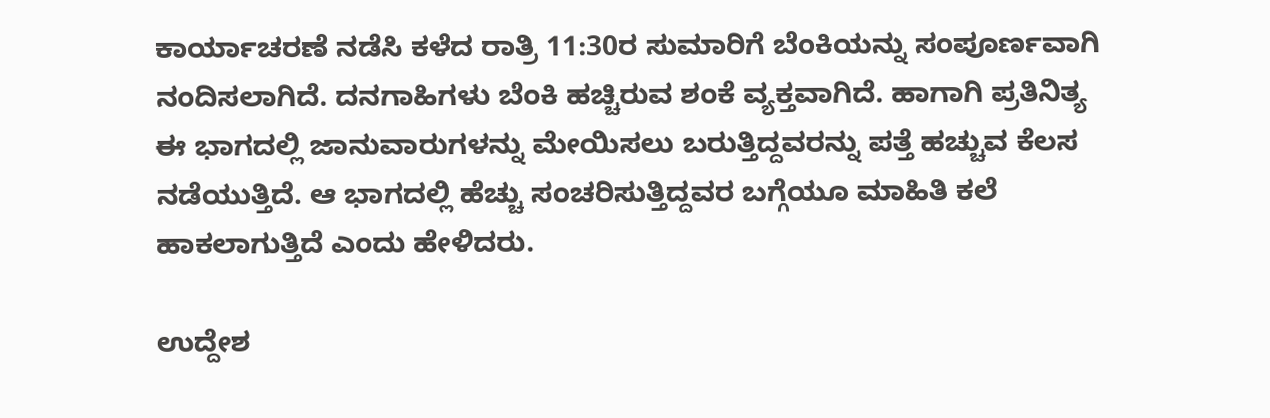ಕಾರ್ಯಾಚರಣೆ ‌ನಡೆಸಿ ಕಳೆದ ರಾತ್ರಿ 11:30ರ ಸುಮಾರಿಗೆ ಬೆಂಕಿಯನ್ನು ಸಂಪೂರ್ಣವಾಗಿ ನಂದಿಸಲಾಗಿದೆ. ದನಗಾಹಿಗಳು ಬೆಂಕಿ ಹಚ್ಚಿರುವ ಶಂಕೆ ವ್ಯಕ್ತವಾಗಿದೆ. ಹಾಗಾಗಿ ಪ್ರತಿನಿತ್ಯ ಈ ಭಾಗದಲ್ಲಿ ಜಾನುವಾರುಗಳನ್ನು ಮೇಯಿಸಲು ಬರುತ್ತಿದ್ದವರನ್ನು ಪತ್ತೆ ಹಚ್ಚುವ ಕೆಲಸ ನಡೆಯುತ್ತಿದೆ. ಆ ಭಾಗದಲ್ಲಿ ಹೆಚ್ಚು ಸಂಚರಿಸುತ್ತಿದ್ದವರ ಬಗ್ಗೆಯೂ ಮಾಹಿತಿ ಕಲೆ ಹಾಕಲಾಗುತ್ತಿದೆ ಎಂದು ಹೇಳಿದರು.

ಉದ್ದೇಶ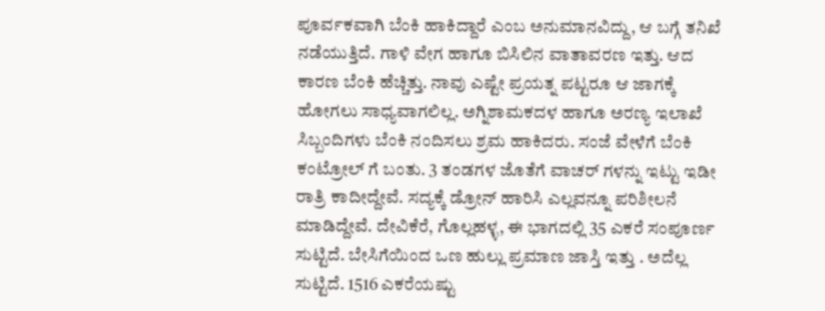ಪೂರ್ವಕವಾಗಿ ಬೆಂಕಿ ಹಾಕಿದ್ದಾರೆ ಎಂಬ ಅನುಮಾನವಿದ್ದು, ಆ ಬಗ್ಗೆ ತನಿಖೆ ನಡೆಯುತ್ತಿದೆ. ಗಾಳಿ ವೇಗ ಹಾಗೂ ಬಿಸಿಲಿನ ವಾತಾವರಣ ಇತ್ತು. ಆದ ಕಾರಣ ಬೆಂಕಿ ಹೆಚ್ಚಿತ್ತು. ನಾವು ಎಷ್ಟೇ ಪ್ರಯತ್ನ ಪಟ್ಟರೂ ಆ ಜಾಗಕ್ಕೆ ಹೋಗಲು ಸಾಧ್ಯವಾಗಲಿಲ್ಲ. ಅಗ್ನಿಶಾಮಕದಳ ಹಾಗೂ ಅರಣ್ಯ ಇಲಾಖೆ ಸಿಬ್ಬಂದಿಗಳು ಬೆಂಕಿ ನಂದಿಸಲು ಶ್ರಮ ಹಾಕಿದರು. ಸಂಜೆ ವೇಳೆಗೆ ಬೆಂಕಿ ಕಂಟ್ರೋಲ್ ಗೆ ಬಂತು. 3 ತಂಡಗಳ ಜೊತೆಗೆ ವಾಚರ್ ಗಳನ್ನು ಇಟ್ಟು ಇಡೀ ರಾತ್ರಿ ಕಾದೀದ್ದೇವೆ. ಸದ್ಯಕ್ಕೆ ಡ್ರೋನ್ ಹಾರಿಸಿ ಎಲ್ಲವನ್ನೂ ಪರಿಶೀಲನೆ ಮಾಡಿದ್ದೇವೆ. ದೇವಿಕೆರೆ, ಗೊಲ್ಲಹಳ್ಳ, ಈ ಭಾಗದಲ್ಲಿ 35 ಎಕರೆ ಸಂಪೂರ್ಣ ಸುಟ್ಟಿದೆ. ಬೇಸಿಗೆಯಿಂದ ಒಣ ಹುಲ್ಲು ಪ್ರಮಾಣ ಜಾಸ್ತಿ ಇತ್ತು . ಅದೆಲ್ಲ ಸುಟ್ಟಿದೆ. 1516 ಎಕರೆಯಷ್ಟು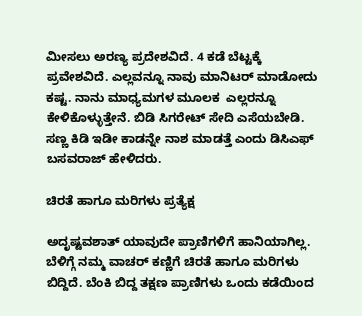ಮೀಸಲು ಅರಣ್ಯ ಪ್ರದೇಶವಿದೆ. 4 ಕಡೆ ಬೆಟ್ಟಕ್ಕೆ ಪ್ರವೇಶವಿದೆ. ಎಲ್ಲವನ್ನೂ ನಾವು ಮಾನಿಟರ್ ಮಾಡೋದು ಕಷ್ಟ. ನಾನು ಮಾಧ್ಯಮಗಳ ಮೂಲಕ  ಎಲ್ಲರನ್ನೂ ಕೇಳಿಕೊಳ್ಳುತ್ತೇನೆ. ಬಿಡಿ ಸಿಗರೇಟ್ ಸೇದಿ ಎಸೆಯಬೇಡಿ. ಸಣ್ಣ ಕಿಡಿ ಇಡೀ ಕಾಡನ್ನೇ ನಾಶ ಮಾಡತ್ತೆ ಎಂದು ಡಿಸಿಎಫ್ ಬಸವರಾಜ್ ಹೇಳಿದರು.

ಚಿರತೆ ಹಾಗೂ ಮರಿಗಳು ಪ್ರತ್ಯೆಕ್ಷ

ಅದೃಷ್ಟವಶಾತ್ ಯಾವುದೇ ಪ್ರಾಣಿಗಳಿಗೆ ಹಾನಿಯಾಗಿಲ್ಲ. ಬೆಳಿಗ್ಗೆ ನಮ್ಮ ವಾಚರ್ ಕಣ್ಣಿಗೆ ಚಿರತೆ ಹಾಗೂ ಮರಿಗಳು ಬಿದ್ದಿದೆ. ಬೆಂಕಿ ಬಿದ್ದ ತಕ್ಷಣ ಪ್ರಾಣಿಗಳು ಒಂದು ಕಡೆಯಿಂದ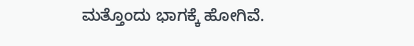ಮತ್ತೊಂದು ಭಾಗಕ್ಕೆ ಹೋಗಿವೆ.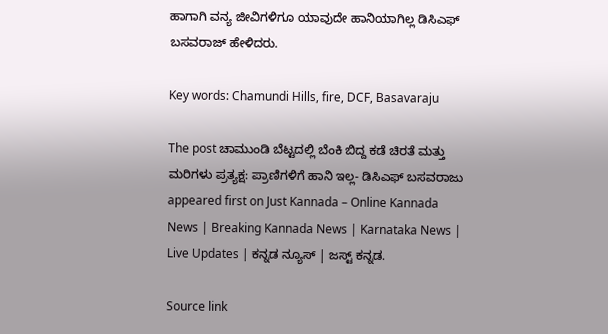ಹಾಗಾಗಿ ವನ್ಯ ಜೀವಿಗಳಿಗೂ ಯಾವುದೇ ಹಾನಿಯಾಗಿಲ್ಲ ಡಿಸಿಎಫ್ ಬಸವರಾಜ್ ಹೇಳಿದರು.

Key words: Chamundi Hills, fire, DCF, Basavaraju

The post ಚಾಮುಂಡಿ ಬೆಟ್ಟದಲ್ಲಿ ಬೆಂಕಿ ಬಿದ್ದ ಕಡೆ ಚಿರತೆ ಮತ್ತು ಮರಿಗಳು ಪ್ರತ್ಯಕ್ಷ: ಪ್ರಾಣಿಗಳಿಗೆ ಹಾನಿ ಇಲ್ಲ- ಡಿಸಿಎಫ್ ಬಸವರಾಜು appeared first on Just Kannada – Online Kannada News | Breaking Kannada News | Karnataka News | Live Updates | ಕನ್ನಡ ನ್ಯೂಸ್ | ಜಸ್ಟ್ ಕನ್ನಡ.

Source link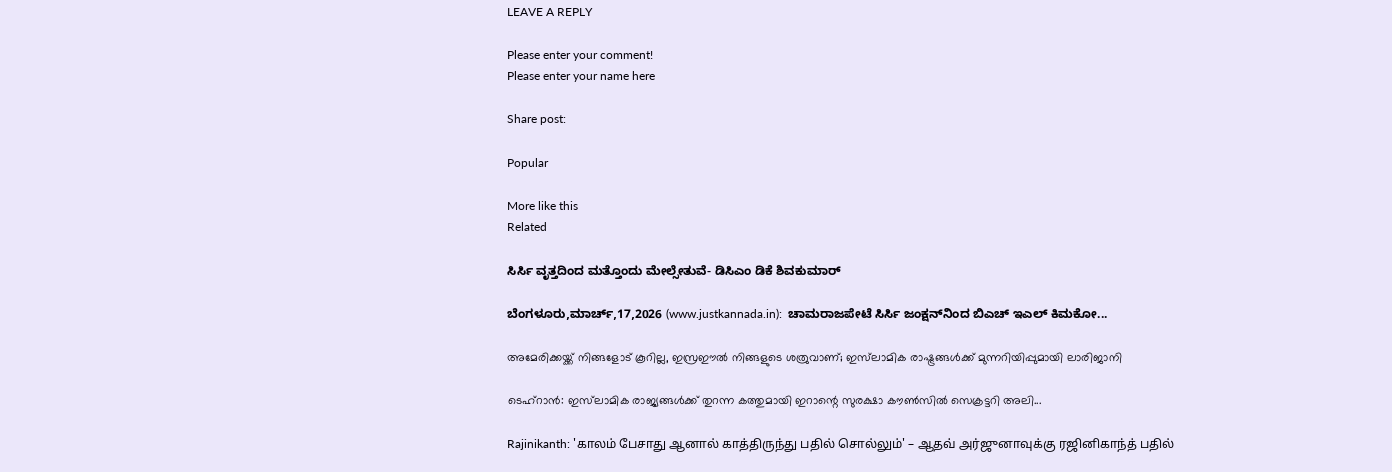LEAVE A REPLY

Please enter your comment!
Please enter your name here

Share post:

Popular

More like this
Related

ಸಿರ್ಸಿ ವೃತ್ತದಿಂದ ಮತ್ತೊಂದು ಮೇಲ್ಸೇತುವೆ- ಡಿಸಿಎಂ ಡಿಕೆ ಶಿವಕುಮಾರ್

ಬೆಂಗಳೂರು,ಮಾರ್ಚ್,17,2026 (www.justkannada.in):  ಚಾಮರಾಜಪೇಟೆ ಸಿರ್ಸಿ ಜಂಕ್ಷನ್‌ನಿಂದ ಬಿಎಚ್ ಇಎಲ್ ಕಿಮಕೋ...

അമേരിക്കയ്ക്ക് നിങ്ങളോട് കൂറില്ല, ഇസ്രഈല്‍ നിങ്ങളുടെ ശത്രുവാണ്; ഇസ്‌ലാമിക രാഷ്ട്രങ്ങള്‍ക്ക് മുന്നറിയിപ്പുമായി ലാരിജാനി

ടെഹ്റാന്‍: ഇസ്‌ലാമിക രാജ്യങ്ങള്‍ക്ക് തുറന്ന കത്തുമായി ഇറാന്റെ സുരക്ഷാ കൗണ്‍സില്‍ സെക്രട്ടറി അലി...

Rajinikanth: 'காலம் பேசாது ஆனால் காத்திருந்து பதில் சொல்லும்' – ஆதவ் அர்ஜுனாவுக்கு ரஜினிகாந்த் பதில்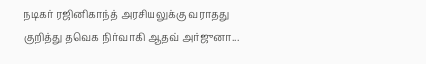நடிகர் ரஜினிகாந்த் அரசியலுக்கு வராதது குறித்து தவெக நிர்வாகி ஆதவ் அர்ஜுனா...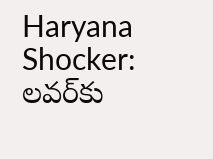Haryana Shocker: లవర్‌కు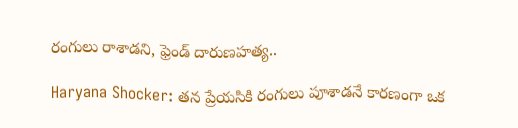రంగులు రాశాడని, ఫ్రెండ్ దారుణహత్య..

Haryana Shocker: తన ప్రేయసికి రంగులు పూశాడనే కారణంగా ఒక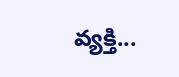వ్యక్తి...